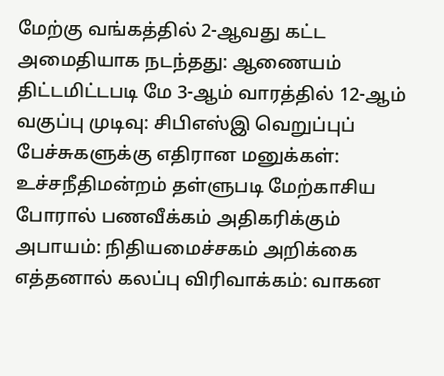மேற்கு வங்கத்தில் 2-ஆவது கட்ட அமைதியாக நடந்தது: ஆணையம் திட்டமிட்டபடி மே 3-ஆம் வாரத்தில் 12-ஆம் வகுப்பு முடிவு: சிபிஎஸ்இ வெறுப்புப் பேச்சுகளுக்கு எதிரான மனுக்கள்: உச்சநீதிமன்றம் தள்ளுபடி மேற்காசிய போரால் பணவீக்கம் அதிகரிக்கும் அபாயம்: நிதியமைச்சகம் அறிக்கை எத்தனால் கலப்பு விரிவாக்கம்: வாகன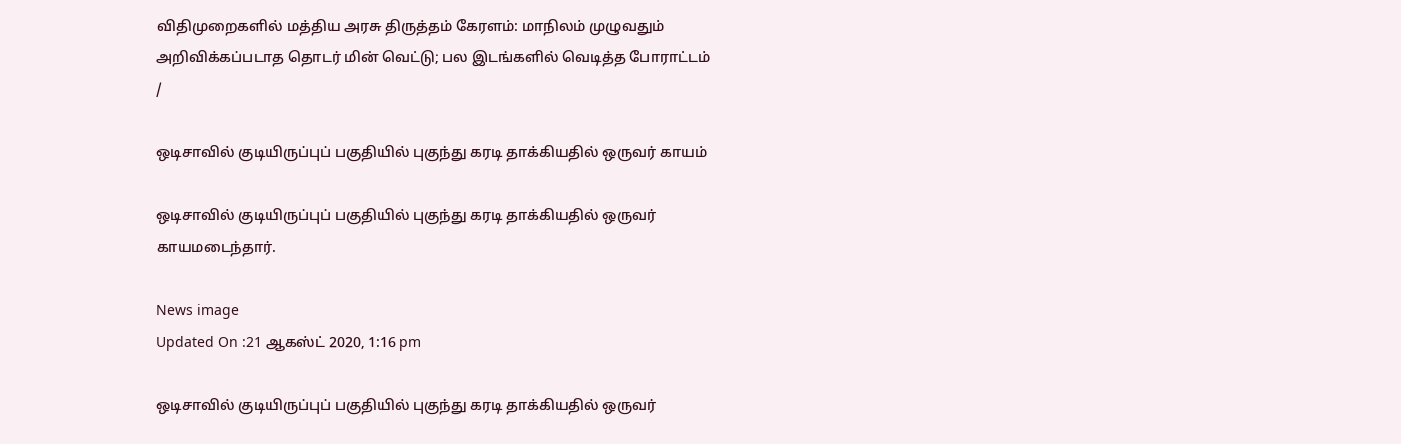விதிமுறைகளில் மத்திய அரசு திருத்தம் கேரளம்: மாநிலம் முழுவதும் அறிவிக்கப்படாத தொடர் மின் வெட்டு; பல இடங்களில் வெடித்த போராட்டம்
/

ஒடிசாவில் குடியிருப்புப் பகுதியில் புகுந்து கரடி தாக்கியதில் ஒருவர் காயம்

ஒடிசாவில் குடியிருப்புப் பகுதியில் புகுந்து கரடி தாக்கியதில் ஒருவர் காயமடைந்தார்.

News image
Updated On :21 ஆகஸ்ட் 2020, 1:16 pm

ஒடிசாவில் குடியிருப்புப் பகுதியில் புகுந்து கரடி தாக்கியதில் ஒருவர்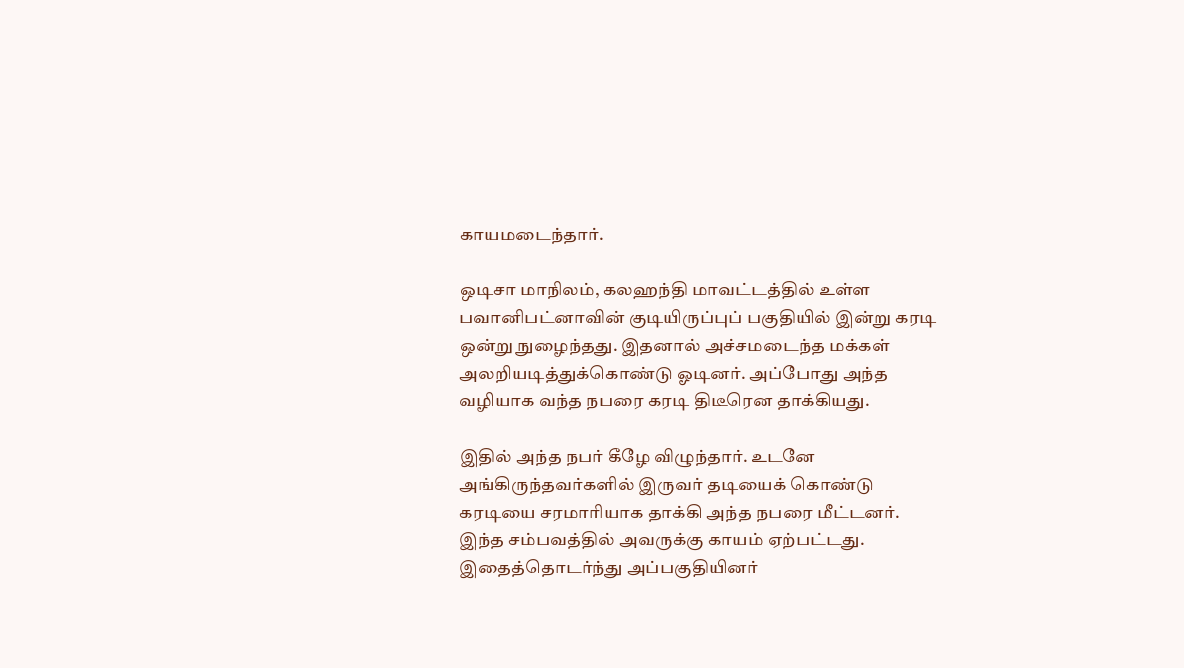காயமடைந்தார்.

ஒடிசா மாநிலம், கலஹந்தி மாவட்டத்தில் உள்ள பவானிபட்னாவின் குடியிருப்புப் பகுதியில் இன்று கரடி ஒன்று நுழைந்தது. இதனால் அச்சமடைந்த மக்கள் அலறியடித்துக்கொண்டு ஓடினர். அப்போது அந்த வழியாக வந்த நபரை கரடி திடீரென தாக்கியது.

இதில் அந்த நபர் கீழே விழுந்தார். உடனே அங்கிருந்தவர்களில் இருவர் தடியைக் கொண்டு கரடியை சரமாரியாக தாக்கி அந்த நபரை மீட்டனர். இந்த சம்பவத்தில் அவருக்கு காயம் ஏற்பட்டது. இதைத்தொடர்ந்து அப்பகுதியினர்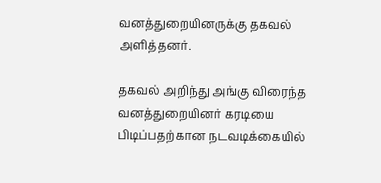வனத்துறையினருக்கு தகவல் அளித்தனர்.

தகவல் அறிந்து அங்கு விரைந்த வனத்துறையினர் கரடியை பிடிப்பதற்கான நடவடிக்கையில்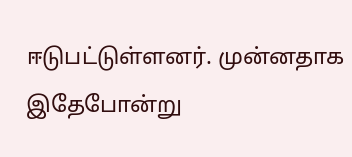ஈடுபட்டுள்ளனர். முன்னதாக இதேபோன்று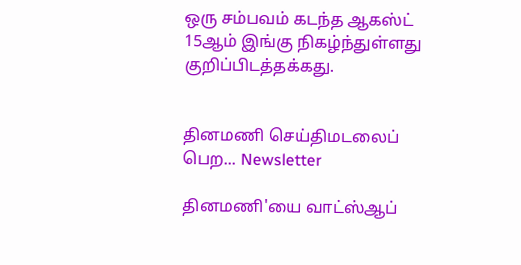ஒரு சம்பவம் கடந்த ஆகஸ்ட் 15ஆம் இங்கு நிகழ்ந்துள்ளது குறிப்பிடத்தக்கது.


தினமணி செய்திமடலைப் பெற... Newsletter

தினமணி'யை வாட்ஸ்ஆப்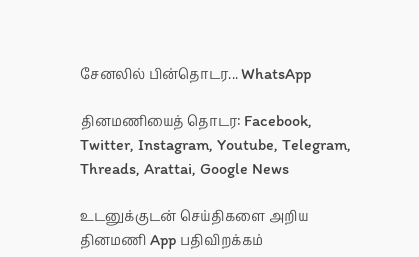சேனலில் பின்தொடர... WhatsApp

தினமணியைத் தொடர: Facebook, Twitter, Instagram, Youtube, Telegram, Threads, Arattai, Google News

உடனுக்குடன் செய்திகளை அறிய தினமணி App பதிவிறக்கம்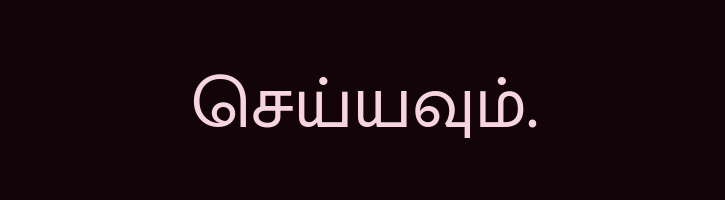செய்யவும்.